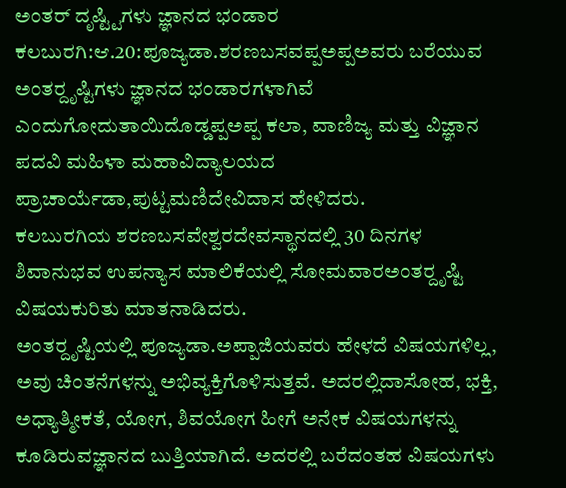ಅಂತರ್ ದೃಷ್ಟ್ಟಿಗಳು ಜ್ಞಾನದ ಭಂಡಾರ
ಕಲಬುರಗಿ:ಆ.20:ಪೂಜ್ಯಡಾ.ಶರಣಬಸವಪ್ಪಅಪ್ಪಅವರು ಬರೆಯುವ ಅಂತರ್‍ದೃಷ್ಟಿಗಳು ಜ್ಞಾನದ ಭಂಡಾರಗಳಾಗಿವೆ ಎಂದುಗೋದುತಾಯಿದೊಡ್ಡಪ್ಪಅಪ್ಪ ಕಲಾ, ವಾಣಿಜ್ಯ ಮತ್ತು ವಿಜ್ಞಾನ ಪದವಿ ಮಹಿಳಾ ಮಹಾವಿದ್ಯಾಲಯದ ಪ್ರಾಚಾರ್ಯೆಡಾ,ಪುಟ್ಟಮಣಿದೇವಿದಾಸ ಹೇಳಿದರು.
ಕಲಬುರಗಿಯ ಶರಣಬಸವೇಶ್ವರದೇವಸ್ಥಾನದಲ್ಲಿ 30 ದಿನಗಳ ಶಿವಾನುಭವ ಉಪನ್ಯಾಸ ಮಾಲಿಕೆಯಲ್ಲಿ ಸೋಮವಾರಅಂತರ್‍ದೃಷ್ಟಿ ವಿಷಯಕುರಿತು ಮಾತನಾಡಿದರು.
ಅಂತರ್‍ದೃಷ್ಟಿಯಲ್ಲಿ ಪೂಜ್ಯಡಾ.ಅಪ್ಪಾಜಿಯವರು ಹೇಳದೆ ವಿಷಯಗಳಿಲ್ಲ, ಅವು ಚಿಂತನೆಗಳನ್ನು ಅಭಿವ್ಯಕ್ತಿಗೊಳಿಸುತ್ತವೆ. ಅದರಲ್ಲಿದಾಸೋಹ, ಭಕ್ತಿ, ಅಧ್ಯಾತ್ಮೀಕತೆ, ಯೋಗ, ಶಿವಯೋಗ ಹೀಗೆ ಅನೇಕ ವಿಷಯಗಳನ್ನು ಕೂಡಿರುವಜ್ಞಾನದ ಬುತ್ತಿಯಾಗಿದೆ. ಅದರಲ್ಲಿ ಬರೆದಂತಹ ವಿಷಯಗಳು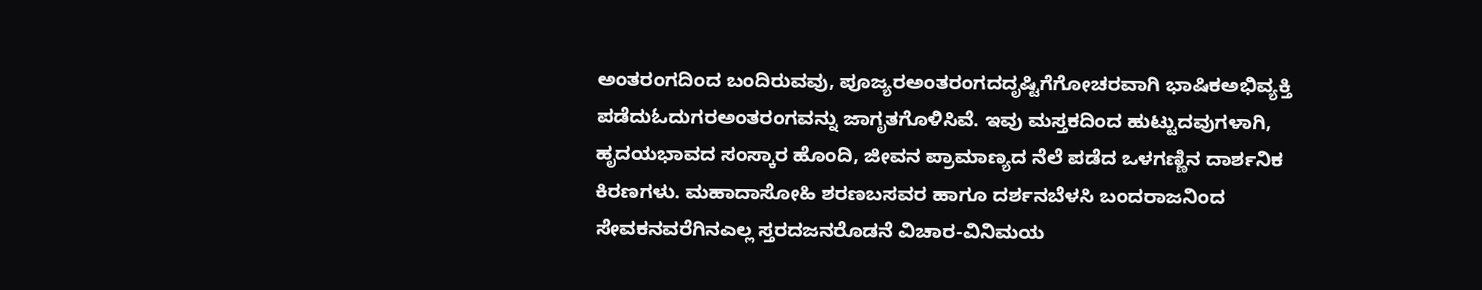ಅಂತರಂಗದಿಂದ ಬಂದಿರುವವು, ಪೂಜ್ಯರಅಂತರಂಗದದೃಷ್ಟಿಗೆಗೋಚರವಾಗಿ ಭಾಷಿಕಅಭಿವ್ಯಕ್ತಿ ಪಡೆದುಓದುಗರಅಂತರಂಗವನ್ನು ಜಾಗೃತಗೊಳಿಸಿವೆ. ಇವು ಮಸ್ತಕದಿಂದ ಹುಟ್ಟುದವುಗಳಾಗಿ, ಹೃದಯಭಾವದ ಸಂಸ್ಕಾರ ಹೊಂದಿ, ಜೀವನ ಪ್ರಾಮಾಣ್ಯದ ನೆಲೆ ಪಡೆದ ಒಳಗಣ್ಣಿನ ದಾರ್ಶನಿಕ ಕಿರಣಗಳು. ಮಹಾದಾಸೋಹಿ ಶರಣಬಸವರ ಹಾಗೂ ದರ್ಶನಬೆಳಸಿ ಬಂದರಾಜನಿಂದ ಸೇವಕನವರೆಗಿನಎಲ್ಲ ಸ್ತರದಜನರೊಡನೆ ವಿಚಾರ-ವಿನಿಮಯ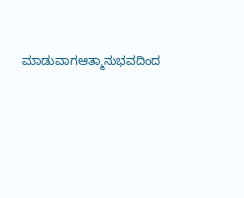ಮಾಡುವಾಗಆತ್ಮಾನುಭವದಿಂದ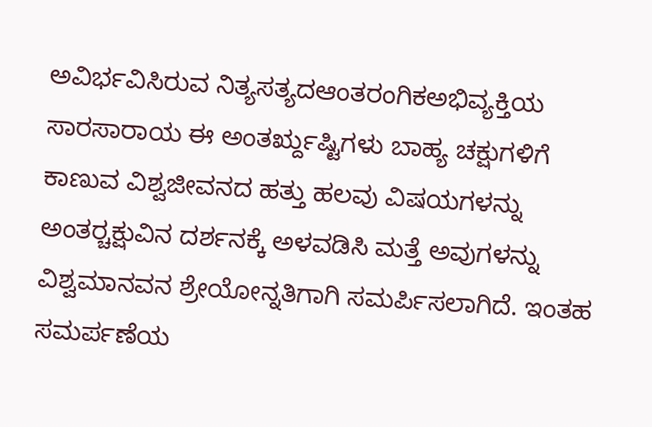ಅವಿರ್ಭವಿಸಿರುವ ನಿತ್ಯಸತ್ಯದಆಂತರಂಗಿಕಅಭಿವ್ಯಕ್ತಿಯ ಸಾರಸಾರಾಯ ಈ ಅಂತರ್‍ದೃಷ್ಟಿಗಳು ಬಾಹ್ಯ ಚಕ್ಷುಗಳಿಗೆ ಕಾಣುವ ವಿಶ್ವಜೀವನದ ಹತ್ತು ಹಲವು ವಿಷಯಗಳನ್ನು ಅಂತರ್‍ಚಕ್ಷುವಿನ ದರ್ಶನಕ್ಕೆ ಅಳವಡಿಸಿ ಮತ್ತೆ ಅವುಗಳನ್ನು ವಿಶ್ವಮಾನವನ ಶ್ರೇಯೋನ್ನತಿಗಾಗಿ ಸಮರ್ಪಿಸಲಾಗಿದೆ. ಇಂತಹ ಸಮರ್ಪಣೆಯ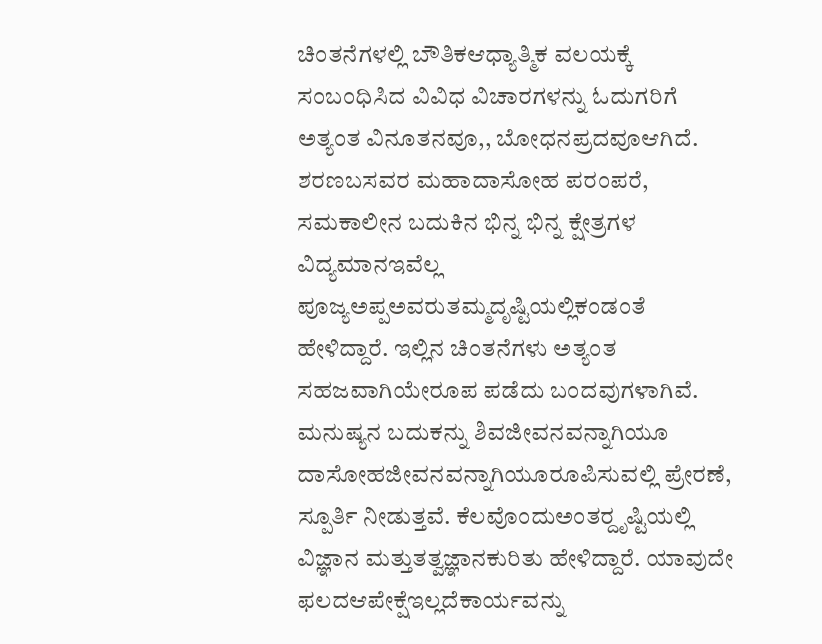ಚಿಂತನೆಗಳಲ್ಲಿ ಬೌತಿಕಆಧ್ಯಾತ್ಮಿಕ ವಲಯಕ್ಕೆ ಸಂಬಂಧಿಸಿದ ವಿವಿಧ ವಿಚಾರಗಳನ್ನು ಓದುಗರಿಗೆ ಅತ್ಯಂತ ವಿನೂತನವೂ,, ಬೋಧನಪ್ರದವೂಆಗಿದೆ. ಶರಣಬಸವರ ಮಹಾದಾಸೋಹ ಪರಂಪರೆ, ಸಮಕಾಲೀನ ಬದುಕಿನ ಭಿನ್ನ ಭಿನ್ನ ಕ್ಷೇತ್ರಗಳ ವಿದ್ಯಮಾನಇವೆಲ್ಲ ಪೂಜ್ಯಅಪ್ಪಅವರುತಮ್ಮದೃಷ್ಟಿಯಲ್ಲಿಕಂಡಂತೆ ಹೇಳಿದ್ದಾರೆ. ಇಲ್ಲಿನ ಚಿಂತನೆಗಳು ಅತ್ಯಂತ ಸಹಜವಾಗಿಯೇರೂಪ ಪಡೆದು ಬಂದವುಗಳಾಗಿವೆ. ಮನುಷ್ಯನ ಬದುಕನ್ನು ಶಿವಜೀವನವನ್ನಾಗಿಯೂ ದಾಸೋಹಜೀವನವನ್ನಾಗಿಯೂರೂಪಿಸುವಲ್ಲಿ ಪ್ರೇರಣೆ, ಸ್ಪೂರ್ತಿ ನೀಡುತ್ತವೆ. ಕೆಲವೊಂದುಅಂತರ್‍ದೃಷ್ಟಿಯಲ್ಲಿ ವಿಜ್ಞಾನ ಮತ್ತುತತ್ವಜ್ಞಾನಕುರಿತು ಹೇಳಿದ್ದಾರೆ. ಯಾವುದೇ ಫಲದಆಪೇಕ್ಷೆಇಲ್ಲದೆಕಾರ್ಯವನ್ನು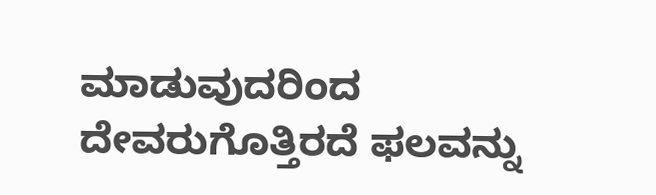ಮಾಡುವುದರಿಂದ ದೇವರುಗೊತ್ತಿರದೆ ಫಲವನ್ನು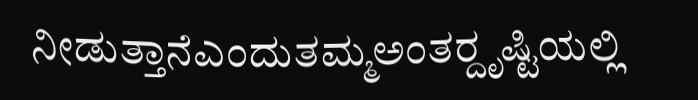ನೀಡುತ್ತಾನೆಎಂದುತಮ್ಮಅಂತರ್‍ದೃಷ್ಟಿಯಲ್ಲಿ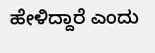ಹೇಳಿದ್ದಾರೆ ಎಂದು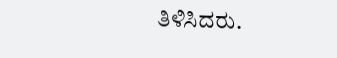ತಿಳಿಸಿದರು.